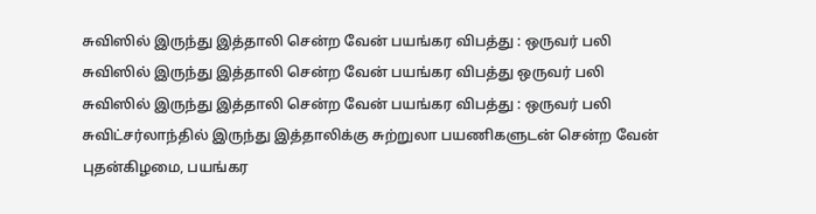சுவிஸில் இருந்து இத்தாலி சென்ற வேன் பயங்கர விபத்து : ஒருவர் பலி
சுவிஸில் இருந்து இத்தாலி சென்ற வேன் பயங்கர விபத்து ஒருவர் பலி
சுவிஸில் இருந்து இத்தாலி சென்ற வேன் பயங்கர விபத்து : ஒருவர் பலி சுவிட்சர்லாந்தில் இருந்து இத்தாலிக்கு சுற்றுலா பயணிகளுடன் சென்ற வேன் புதன்கிழமை, பயங்கர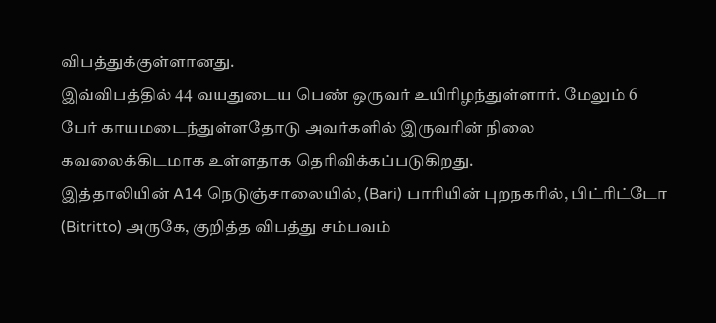விபத்துக்குள்ளானது.
இவ்விபத்தில் 44 வயதுடைய பெண் ஒருவர் உயிரிழந்துள்ளார். மேலும் 6 பேர் காயமடைந்துள்ளதோடு அவர்களில் இருவரின் நிலை கவலைக்கிடமாக உள்ளதாக தெரிவிக்கப்படுகிறது.
இத்தாலியின் A14 நெடுஞ்சாலையில், (Bari) பாரியின் புறநகரில், பிட்ரிட்டோ (Bitritto) அருகே, குறித்த விபத்து சம்பவம்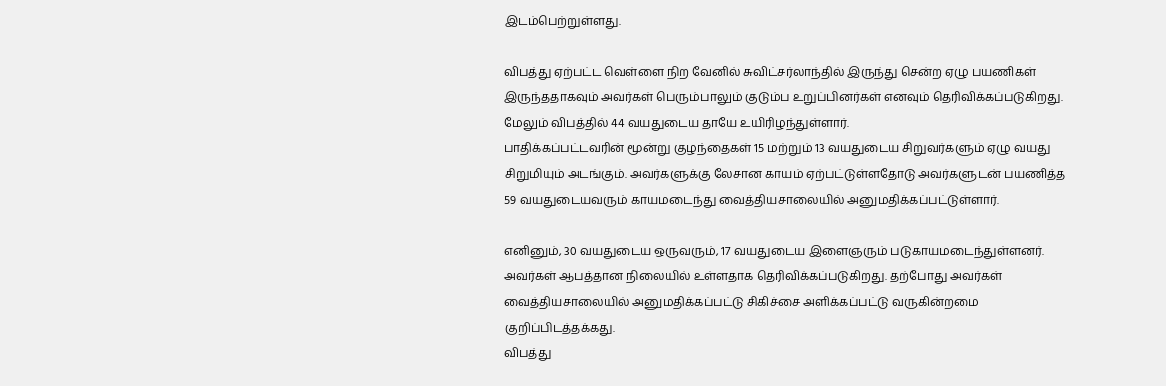இடம்பெற்றுள்ளது.

விபத்து ஏற்பட்ட வெள்ளை நிற வேனில் சுவிட்சர்லாந்தில் இருந்து சென்ற ஏழு பயணிகள் இருந்ததாகவும் அவர்கள் பெரும்பாலும் குடும்ப உறுப்பினர்கள் எனவும் தெரிவிக்கப்படுகிறது. மேலும் விபத்தில் 44 வயதுடைய தாயே உயிரிழந்துள்ளார்.
பாதிக்கப்பட்டவரின் மூன்று குழந்தைகள் 15 மற்றும் 13 வயதுடைய சிறுவர்களும் ஏழு வயது சிறுமியும் அடங்கும். அவர்களுக்கு லேசான காயம் ஏற்பட்டுள்ளதோடு அவர்களுடன் பயணித்த 59 வயதுடையவரும் காயமடைந்து வைத்தியசாலையில் அனுமதிக்கப்பட்டுள்ளார்.

எனினும், 30 வயதுடைய ஒருவரும், 17 வயதுடைய இளைஞரும் படுகாயமடைந்துள்ளனர். அவர்கள் ஆபத்தான நிலையில் உள்ளதாக தெரிவிக்கப்படுகிறது. தற்போது அவர்கள் வைத்தியசாலையில் அனுமதிக்கப்பட்டு சிகிச்சை அளிக்கப்பட்டு வருகின்றமை குறிப்பிடத்தக்கது.
விபத்து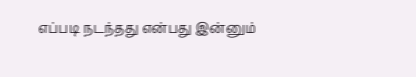எப்படி நடந்தது என்பது இன்னும்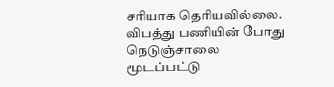சரியாக தெரியவில்லை. விபத்து பணியின் போது நெடுஞ்சாலை மூடப்பட்டு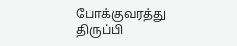போக்குவரத்து திருப்பி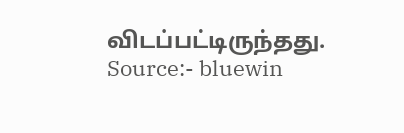விடப்பட்டிருந்தது.
Source:- bluewin